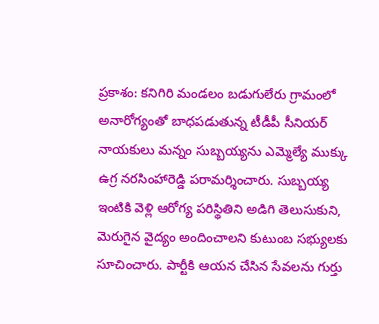ప్రకాశం: కనిగిరి మండలం బడుగులేరు గ్రామంలో అనారోగ్యంతో బాధపడుతున్న టీడీపీ సీనియర్ నాయకులు మన్నం సుబ్బయ్యను ఎమ్మెల్యే ముక్కు ఉగ్ర నరసింహారెడ్డి పరామర్శించారు. సుబ్బయ్య ఇంటికి వెళ్లి ఆరోగ్య పరిస్థితిని అడిగి తెలుసుకుని, మెరుగైన వైద్యం అందించాలని కుటుంబ సభ్యులకు సూచించారు. పార్టీకి ఆయన చేసిన సేవలను గుర్తు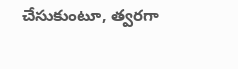చేసుకుంటూ, త్వరగా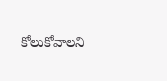కోలుకోవాలని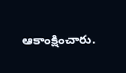ఆకాంక్షించారు.